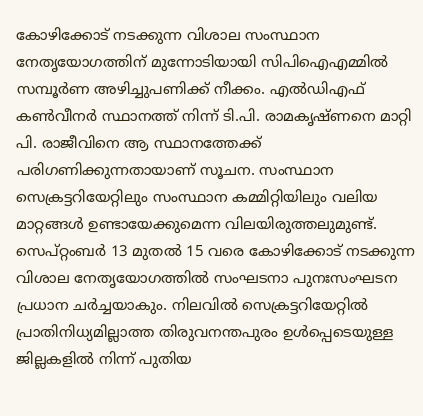കോഴിക്കോട് നടക്കുന്ന വിശാല സംസ്ഥാന നേതൃയോഗത്തിന് മുന്നോടിയായി സിപിഐഎമ്മിൽ സമ്പൂർണ അഴിച്ചുപണിക്ക് നീക്കം. എൽഡിഎഫ് കൺവീനർ സ്ഥാനത്ത് നിന്ന് ടി.പി. രാമകൃഷ്ണനെ മാറ്റി പി. രാജീവിനെ ആ സ്ഥാനത്തേക്ക് പരിഗണിക്കുന്നതായാണ് സൂചന. സംസ്ഥാന സെക്രട്ടറിയേറ്റിലും സംസ്ഥാന കമ്മിറ്റിയിലും വലിയ മാറ്റങ്ങൾ ഉണ്ടായേക്കുമെന്ന വിലയിരുത്തലുമുണ്ട്.
സെപ്റ്റംബർ 13 മുതൽ 15 വരെ കോഴിക്കോട് നടക്കുന്ന വിശാല നേതൃയോഗത്തിൽ സംഘടനാ പുനഃസംഘടന പ്രധാന ചർച്ചയാകും. നിലവിൽ സെക്രട്ടറിയേറ്റിൽ പ്രാതിനിധ്യമില്ലാത്ത തിരുവനന്തപുരം ഉൾപ്പെടെയുള്ള ജില്ലകളിൽ നിന്ന് പുതിയ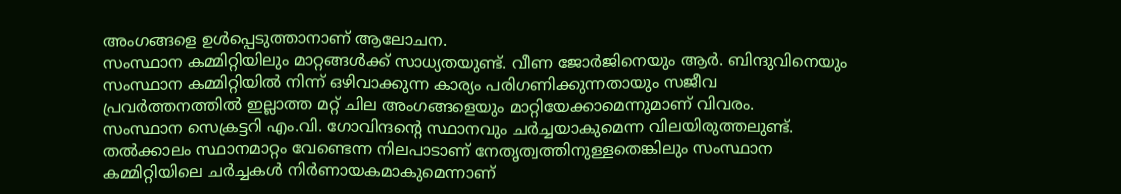അംഗങ്ങളെ ഉൾപ്പെടുത്താനാണ് ആലോചന.
സംസ്ഥാന കമ്മിറ്റിയിലും മാറ്റങ്ങൾക്ക് സാധ്യതയുണ്ട്. വീണ ജോർജിനെയും ആർ. ബിന്ദുവിനെയും സംസ്ഥാന കമ്മിറ്റിയിൽ നിന്ന് ഒഴിവാക്കുന്ന കാര്യം പരിഗണിക്കുന്നതായും സജീവ പ്രവർത്തനത്തിൽ ഇല്ലാത്ത മറ്റ് ചില അംഗങ്ങളെയും മാറ്റിയേക്കാമെന്നുമാണ് വിവരം.
സംസ്ഥാന സെക്രട്ടറി എം.വി. ഗോവിന്ദന്റെ സ്ഥാനവും ചർച്ചയാകുമെന്ന വിലയിരുത്തലുണ്ട്. തൽക്കാലം സ്ഥാനമാറ്റം വേണ്ടെന്ന നിലപാടാണ് നേതൃത്വത്തിനുള്ളതെങ്കിലും സംസ്ഥാന കമ്മിറ്റിയിലെ ചർച്ചകൾ നിർണായകമാകുമെന്നാണ്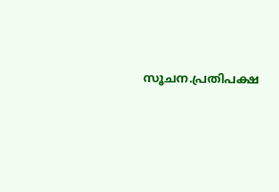സൂചന.പ്രതിപക്ഷ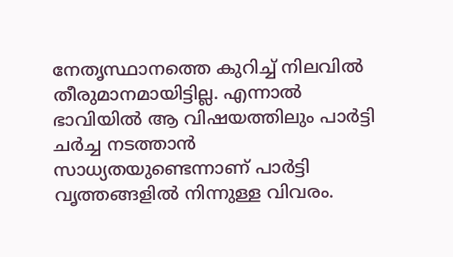നേതൃസ്ഥാനത്തെ കുറിച്ച് നിലവിൽ തീരുമാനമായിട്ടില്ല. എന്നാൽ ഭാവിയിൽ ആ വിഷയത്തിലും പാർട്ടി ചർച്ച നടത്താൻ സാധ്യതയുണ്ടെന്നാണ് പാർട്ടി വൃത്തങ്ങളിൽ നിന്നുള്ള വിവരം.